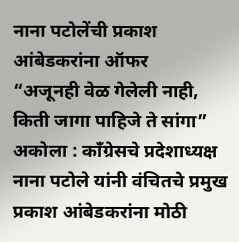नाना पटोलेंची प्रकाश आंबेडकरांना ऑफर
“अजूनही वेळ गेलेली नाही, किती जागा पाहिजे ते सांगा” अकोला : काँग्रेसचे प्रदेशाध्यक्ष नाना पटोले यांनी वंचितचे प्रमुख प्रकाश आंबेडकरांना मोठी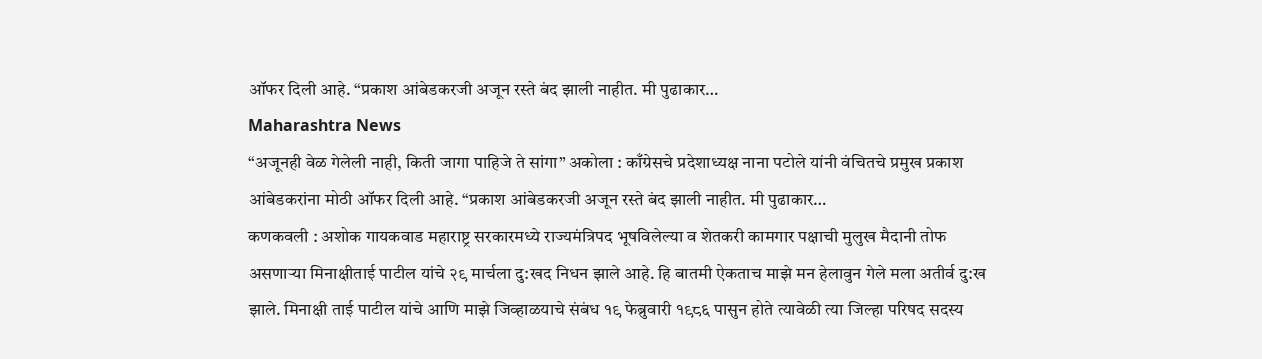ऑफर दिली आहे. “प्रकाश आंबेडकरजी अजून रस्ते बंद झाली नाहीत. मी पुढाकार…
Maharashtra News
“अजूनही वेळ गेलेली नाही, किती जागा पाहिजे ते सांगा” अकोला : काँग्रेसचे प्रदेशाध्यक्ष नाना पटोले यांनी वंचितचे प्रमुख प्रकाश आंबेडकरांना मोठी ऑफर दिली आहे. “प्रकाश आंबेडकरजी अजून रस्ते बंद झाली नाहीत. मी पुढाकार…
कणकवली : अशोक गायकवाड महाराष्ट्र सरकारमध्ये राज्यमंत्रिपद भूषविलेल्या व शेतकरी कामगार पक्षाची मुलुख मैदानी तोफ असणाऱ्या मिनाक्षीताई पाटील यांचे २९ मार्चला दु:खद निधन झाले आहे. हि बातमी ऐकताच माझे मन हेलावुन गेले मला अतीर्व दु:ख झाले. मिनाक्षी ताई पाटील यांचे आणि माझे जिव्हाळयाचे संबंध १९ फेब्रुवारी १९८६ पासुन होते त्यावेळी त्या जिल्हा परिषद सदस्य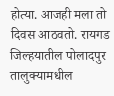होत्या. आजही मला तो दिवस आठवतो. रायगड जिल्हयातील पोलादपुर तालुक्यामधील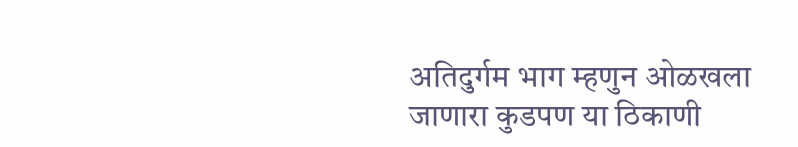अतिदुर्गम भाग म्हणुन ओळखला जाणारा कुडपण या ठिकाणी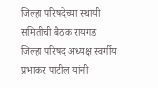जिल्हा परिषदेच्या स्थायी समितीची बैठक रायगड जिल्हा परिषद अध्यक्ष स्वर्गीय प्रभाकर पाटील यांनी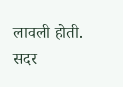लावली होती. सदर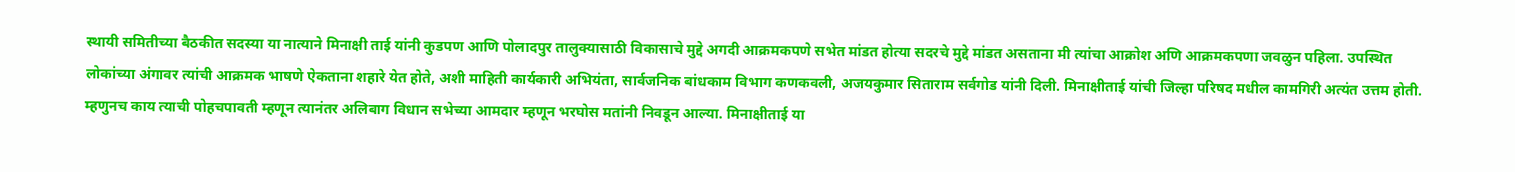स्थायी समितीच्या बैठकीत सदस्या या नात्याने मिनाक्षी ताई यांनी कुडपण आणि पोलादपुर तालुक्यासाठी विकासाचे मुद्दे अगदी आक्रमकपणे सभेत मांडत होत्या सदरचे मुद्दे मांडत असताना मी त्यांचा आक्रोश अणि आक्रमकपणा जवळुन पहिला. उपस्थित लोकांच्या अंगावर त्यांची आक्रमक भाषणे ऐकताना शहारे येत होते, अशी माहिती कार्यकारी अभियंता, सार्वजनिक बांधकाम विभाग कणकवली, अजयकुमार सिताराम सर्वगोड यांनी दिली. मिनाक्षीताई यांची जिल्हा परिषद मधील कामगिरी अत्यंत उत्तम होती. म्हणुनच काय त्याची पोहचपावती म्हणून त्यानंतर अलिबाग विधान सभेच्या आमदार म्हणून भरघोस मतांनी निवडून आल्या. मिनाक्षीताई या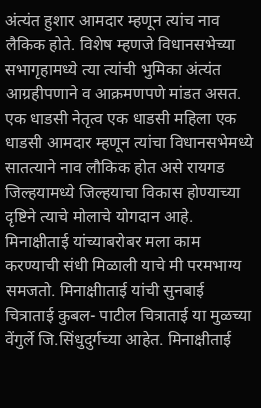अंत्यंत हुशार आमदार म्हणून त्यांच नाव लैकिक होते. विशेष म्हणजे विधानसभेच्या सभागृहामध्ये त्या त्यांची भुमिका अंत्यंत आग्रहीपणाने व आक्रमणपणे मांडत असत. एक धाडसी नेतृत्व एक धाडसी महिला एक धाडसी आमदार म्हणून त्यांचा विधानसभेमध्ये सातत्याने नाव लौकिक होत असे रायगड जिल्हयामध्ये जिल्हयाचा विकास होण्याच्या दृष्टिने त्याचे मोलाचे योगदान आहे. मिनाक्षीताई यांच्याबरोबर मला काम करण्याची संधी मिळाली याचे मी परमभाग्य समजतो. मिनाक्षीाताई यांची सुनबाई चित्राताई कुबल- पाटील चित्राताई या मुळच्या वेंगुर्ले जि.सिंधुदुर्गच्या आहेत. मिनाक्षीताई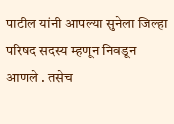पाटील यांनी आपल्या सुनेला जिल्हा परिषद सदस्य म्हणून निवडून आणले . तसेच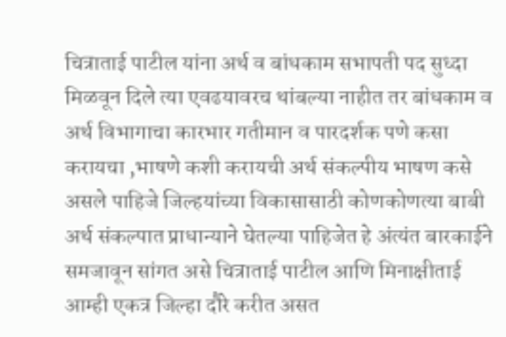चित्राताई पाटील यांना अर्थ व बांधकाम सभापती पद सुध्दा मिळवून दिले त्या एवढयावरच थांबल्या नाहीत तर बांधकाम व अर्थ विभागाचा कारभार गतीमान व पारदर्शक पणे कसा करायचा ,भाषणे कशी करायची अर्थ संकल्पीय भाषण कसे असले पाहिजे जिल्हयांच्या विकासासाठी कोणकोणत्या बाबी अर्थ संकल्पात प्राधान्याने घेतल्या पाहिजेत हे अंत्यंत बारकाईने समजावून सांगत असे चित्राताई पाटील आणि मिनाक्षीताई आम्ही एकत्र जिल्हा दौरे करीत असत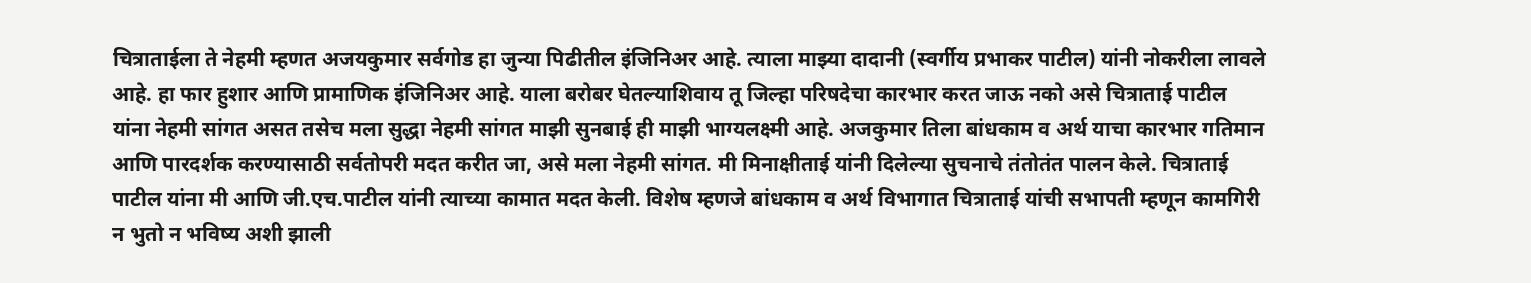चित्राताईला ते नेहमी म्हणत अजयकुमार सर्वगोड हा जुन्या पिढीतील इंजिनिअर आहे. त्याला माझ्या दादानी (स्वर्गीय प्रभाकर पाटील) यांनी नोकरीला लावले आहे. हा फार हुशार आणि प्रामाणिक इंजिनिअर आहे. याला बरोबर घेतल्याशिवाय तू जिल्हा परिषदेचा कारभार करत जाऊ नको असे चित्राताई पाटील यांना नेहमी सांगत असत तसेच मला सुद्धा नेहमी सांगत माझी सुनबाई ही माझी भाग्यलक्ष्मी आहे. अजकुमार तिला बांधकाम व अर्थ याचा कारभार गतिमान आणि पारदर्शक करण्यासाठी सर्वतोपरी मदत करीत जा, असे मला नेहमी सांगत. मी मिनाक्षीताई यांनी दिलेल्या सुचनाचे तंतोतंत पालन केले. चित्राताई पाटील यांना मी आणि जी.एच.पाटील यांनी त्याच्या कामात मदत केली. विशेष म्हणजे बांधकाम व अर्थ विभागात चित्राताई यांची सभापती म्हणून कामगिरी न भुतो न भविष्य अशी झाली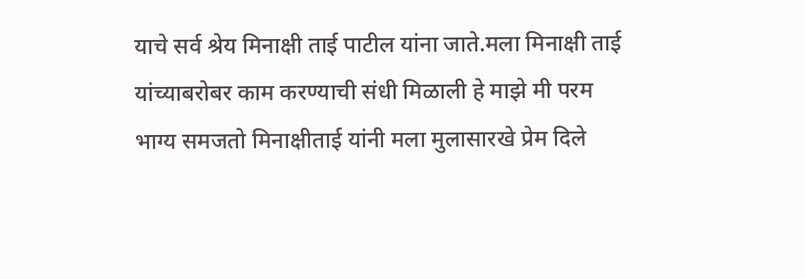याचे सर्व श्रेय मिनाक्षी ताई पाटील यांना जाते.मला मिनाक्षी ताई यांच्याबरोबर काम करण्याची संधी मिळाली हे माझे मी परम भाग्य समजतो मिनाक्षीताई यांनी मला मुलासारखे प्रेम दिले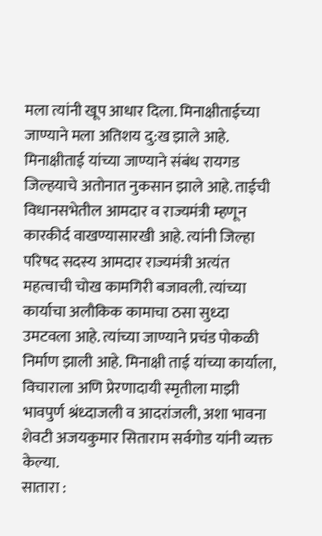मला त्यांनी खूप आधार दिला. मिनाक्षीताईच्या जाण्याने मला अतिशय दु:ख झाले आहे. मिनाक्षीताई यांच्या जाण्याने संबंध रायगड जिल्हयाचे अतोनात नुकसान झाले आहे. ताईची विधानसभेतील आमदार व राज्यमंत्री म्हणून कारकीर्द वाखण्यासारखी आहे. त्यांनी जिल्हा परिषद सदस्य आमदार राज्यमंत्री अत्यंत महत्वाची चोख कामगिरी बजावली. त्यांच्या कार्याचा अलौकिक कामाचा ठसा सुध्दा उमटवला आहे. त्यांच्या जाण्याने प्रचंड पोकळी निर्माण झाली आहे. मिनाक्षी ताई यांच्या कार्याला, विचाराला अणि प्रेरणादायी स्मृतीला माझी भावपुर्ण श्रंध्दाजली व आदरांजली, अशा भावना शेवटी अजयकुमार सिताराम सर्वगोड यांनी व्यक्त केल्या.
सातारा :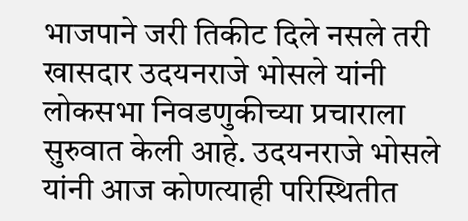भाजपाने जरी तिकीट दिले नसले तरी खासदार उदयनराजे भोसले यांनी लोकसभा निवडणुकीच्या प्रचाराला सुरुवात केली आहे. उदयनराजे भोसले यांनी आज कोणत्याही परिस्थितीत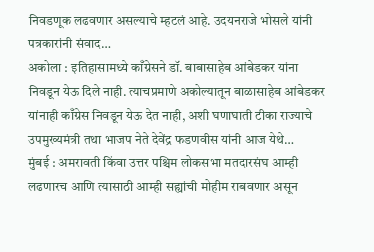निवडणूक लढवणार असल्याचे म्हटलं आहे. उदयनराजे भोसले यांनी पत्रकारांनी संवाद…
अकोला : इतिहासामध्ये काँग्रेसने डॉ. बाबासाहेब आंबेडकर यांना निवडून येऊ दिले नाही. त्याचप्रमाणे अकोल्यातून बाळासाहेब आंबेडकर यांनाही काँग्रेस निवडून येऊ देत नाही, अशी घणाघाती टीका राज्याचे उपमुख्यमंत्री तथा भाजप नेते देवेंद्र फडणवीस यांनी आज येथे…
मुंबई : अमरावती किंवा उत्तर पश्चिम लोकसभा मतदारसंघ आम्ही लढणारच आणि त्यासाठी आम्ही सह्यांची मोहीम राबवणार असून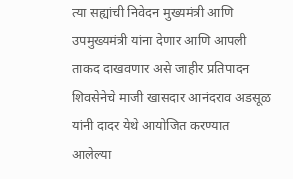त्या सह्यांची निवेदन मुख्यमंत्री आणि उपमुख्यमंत्री यांना देणार आणि आपली ताकद दाखवणार असे जाहीर प्रतिपादन शिवसेनेचे माजी खासदार आनंदराव अडसूळ यांनी दादर येथे आयोजित करण्यात आलेल्या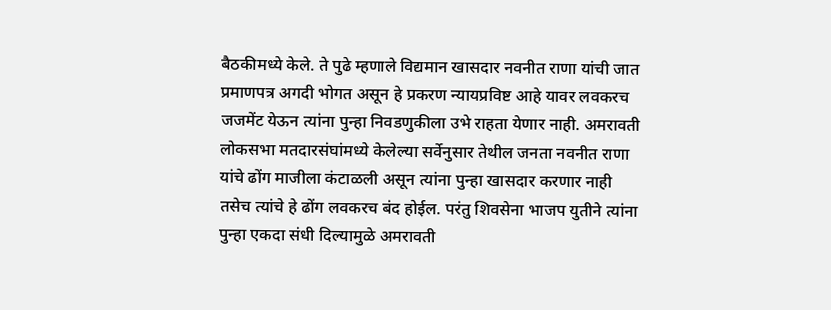बैठकीमध्ये केले. ते पुढे म्हणाले विद्यमान खासदार नवनीत राणा यांची जात प्रमाणपत्र अगदी भोगत असून हे प्रकरण न्यायप्रविष्ट आहे यावर लवकरच जजमेंट येऊन त्यांना पुन्हा निवडणुकीला उभे राहता येणार नाही. अमरावती लोकसभा मतदारसंघांमध्ये केलेल्या सर्वेनुसार तेथील जनता नवनीत राणा यांचे ढोंग माजीला कंटाळली असून त्यांना पुन्हा खासदार करणार नाही तसेच त्यांचे हे ढोंग लवकरच बंद होईल. परंतु शिवसेना भाजप युतीने त्यांना पुन्हा एकदा संधी दिल्यामुळे अमरावती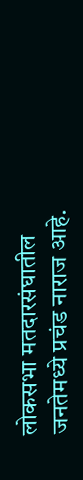लोकसभा मतदारसंघातील जनतेमध्ये प्रचंड नाराज आहे.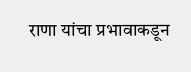राणा यांचा प्रभावाकडून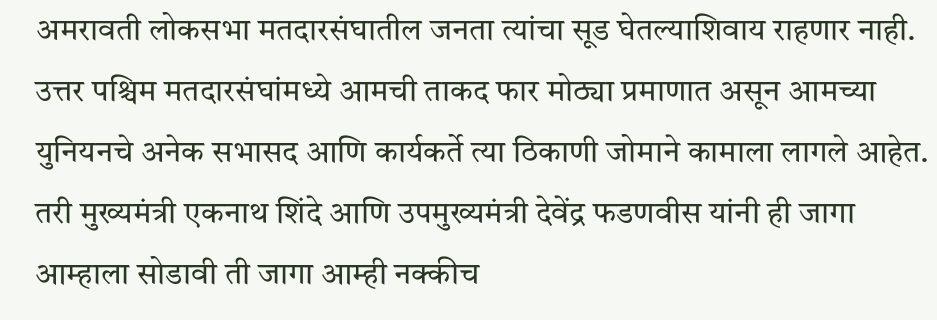अमरावती लोकसभा मतदारसंघातील जनता त्यांचा सूड घेतल्याशिवाय राहणार नाही. उत्तर पश्चिम मतदारसंघांमध्ये आमची ताकद फार मोठ्या प्रमाणात असून आमच्या युनियनचे अनेक सभासद आणि कार्यकर्ते त्या ठिकाणी जोमाने कामाला लागले आहेत. तरी मुख्यमंत्री एकनाथ शिंदे आणि उपमुख्यमंत्री देवेंद्र फडणवीस यांनी ही जागा आम्हाला सोडावी ती जागा आम्ही नक्कीच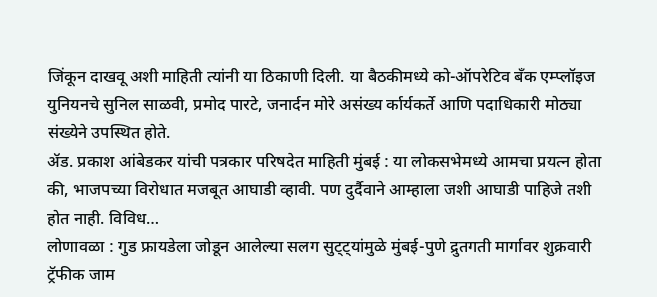जिंकून दाखवू अशी माहिती त्यांनी या ठिकाणी दिली. या बैठकीमध्ये को-ऑपरेटिव बँक एम्प्लॉइज युनियनचे सुनिल साळवी, प्रमोद पारटे, जनार्दन मोरे असंख्य र्कार्यकर्ते आणि पदाधिकारी मोठ्या संख्येने उपस्थित होते.
ॲड. प्रकाश आंबेडकर यांची पत्रकार परिषदेत माहिती मुंबई : या लोकसभेमध्ये आमचा प्रयत्न होता की, भाजपच्या विरोधात मजबूत आघाडी व्हावी. पण दुर्दैवाने आम्हाला जशी आघाडी पाहिजे तशी होत नाही. विविध…
लोणावळा : गुड फ्रायडेला जोडून आलेल्या सलग सुट्ट्यांमुळे मुंबई-पुणे द्रुतगती मार्गावर शुक्रवारी ट्रॅफीक जाम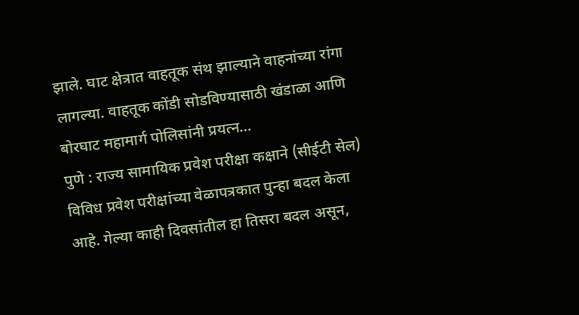झाले. घाट क्षेत्रात वाहतूक संथ झाल्याने वाहनांच्या रांगा लागल्या. वाहतूक कोंडी सोडविण्यासाठी खंडाळा आणि बोरघाट महामार्ग पोलिसांनी प्रयत्न…
पुणे : राज्य सामायिक प्रवेश परीक्षा कक्षाने (सीईटी सेल) विविध प्रवेश परीक्षांच्या वेळापत्रकात पुन्हा बदल केला आहे. गेल्या काही दिवसांतील हा तिसरा बदल असून,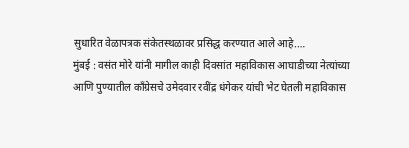सुधारित वेळापत्रक संकेतस्थळावर प्रसिद्ध करण्यात आले आहे.…
मुंबई : वसंत मोरे यांनी मागील काही दिवसांत महाविकास आघाडीच्या नेत्यांच्या आणि पुण्यातील कॉंग्रेसचे उमेदवार रवींद्र धंगेकर यांची भेट घेतली महाविकास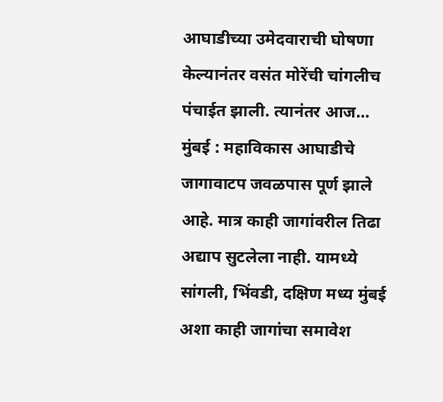आघाडीच्या उमेदवाराची घोषणा केल्यानंतर वसंत मोरेंची चांगलीच पंचाईत झाली. त्यानंतर आज…
मुंबई : महाविकास आघाडीचे जागावाटप जवळपास पूर्ण झाले आहे. मात्र काही जागांवरील तिढा अद्याप सुटलेला नाही. यामध्ये सांगली, भिंवडी, दक्षिण मध्य मुंबई अशा काही जागांचा समावेश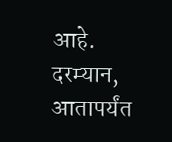आहे. दरम्यान, आतापर्यंत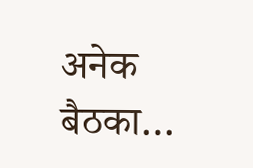अनेक बैठका…